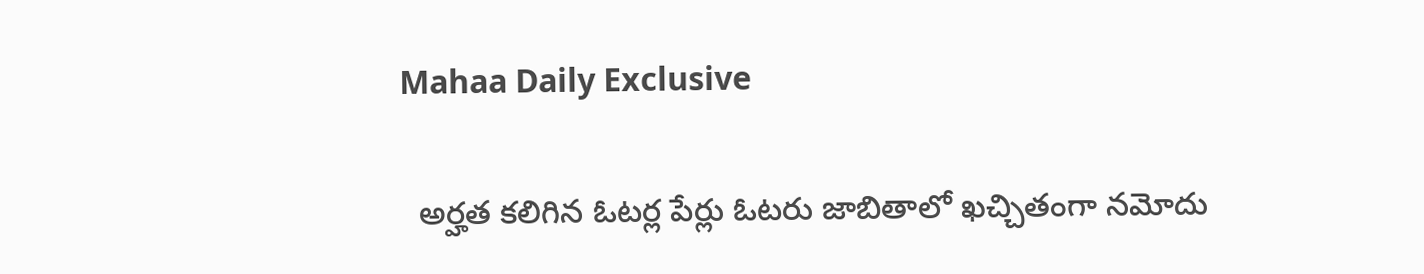Mahaa Daily Exclusive

  అర్హత కలిగిన ఓటర్ల పేర్లు ఓటరు జాబితాలో ఖచ్చితంగా నమోదు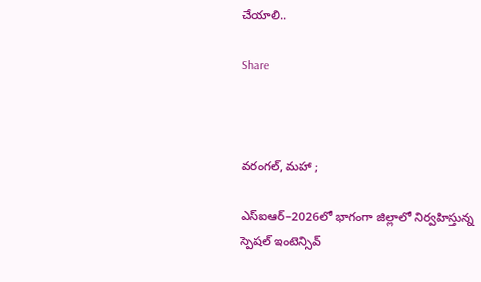చేయాలి..

Share



వరంగల్, మహా ;

ఎస్‌ఐఆర్‌–2026లో భాగంగా జిల్లాలో నిర్వహిస్తున్న
స్పెషల్ ఇంటెన్సివ్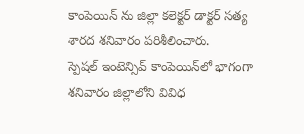కాంపెయిన్ ను జిల్లా కలెక్టర్ డాక్టర్ సత్య శారద శనివారం పరిశీలించారు.
స్పెషల్ ఇంటెన్సివ్ కాంపెయిన్‌లో భాగంగా శనివారం జిల్లాలోని వివిధ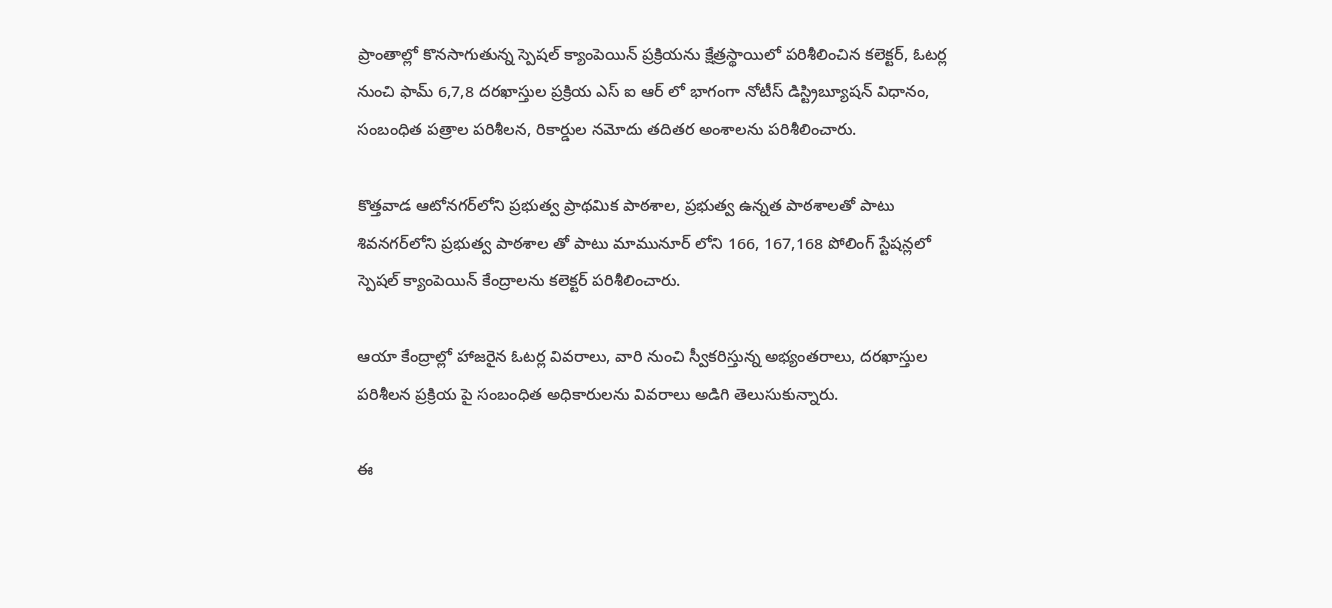ప్రాంతాల్లో కొనసాగుతున్న స్పెషల్ క్యాంపెయిన్ ప్రక్రియను క్షేత్రస్థాయిలో పరిశీలించిన కలెక్టర్, ఓటర్ల నుంచి ఫామ్ 6,7,8 దరఖాస్తుల ప్రక్రియ ఎస్ ఐ ఆర్ లో భాగంగా నోటీస్ డిస్ట్రిబ్యూషన్ విధానం, సంబంధిత పత్రాల పరిశీలన, రికార్డుల నమోదు తదితర అంశాలను పరిశీలించారు.

కొత్తవాడ ఆటోనగర్‌లోని ప్రభుత్వ ప్రాథమిక పాఠశాల, ప్రభుత్వ ఉన్నత పాఠశాలతో పాటు శివనగర్‌లోని ప్రభుత్వ పాఠశాల తో పాటు మామునూర్ లోని 166, 167,168 పోలింగ్ స్టేషన్లలో స్పెషల్ క్యాంపెయిన్ కేంద్రాలను కలెక్టర్ పరిశీలించారు.

ఆయా కేంద్రాల్లో హాజరైన ఓటర్ల వివరాలు, వారి నుంచి స్వీకరిస్తున్న అభ్యంతరాలు, దరఖాస్తుల పరిశీలన ప్రక్రియ పై సంబంధిత అధికారులను వివరాలు అడిగి తెలుసుకున్నారు.

ఈ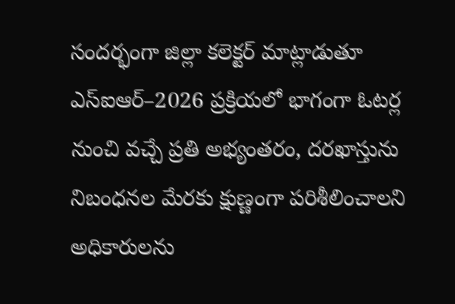సందర్భంగా జిల్లా కలెక్టర్ మాట్లాడుతూ ఎస్‌ఐఆర్‌–2026 ప్రక్రియలో భాగంగా ఓటర్ల నుంచి వచ్చే ప్రతి అభ్యంతరం, దరఖాస్తును నిబంధనల మేరకు క్షుణ్ణంగా పరిశీలించాలని అధికారులను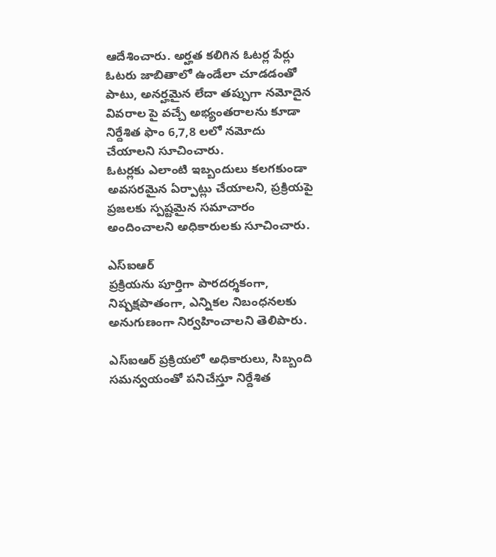ఆదేశించారు. అర్హత కలిగిన ఓటర్ల పేర్లు ఓటరు జాబితాలో ఉండేలా చూడడంతో పాటు, అనర్హమైన లేదా తప్పుగా నమోదైన వివరాల పై వచ్చే అభ్యంతరాలను కూడా నిర్దేశిత ఫాం 6,7,8 లలో నమోదు చేయాలని సూచించారు.
ఓటర్లకు ఎలాంటి ఇబ్బందులు కలగకుండా అవసరమైన ఏర్పాట్లు చేయాలని, ప్రక్రియపై ప్రజలకు స్పష్టమైన సమాచారం అందించాలని అధికారులకు సూచించారు.

ఎస్‌ఐఆర్‌
ప్రక్రియను పూర్తిగా పారదర్శకంగా, నిష్పక్షపాతంగా, ఎన్నికల నిబంధనలకు అనుగుణంగా నిర్వహించాలని తెలిపారు.

ఎస్‌ఐఆర్‌ ప్రక్రియలో అధికారులు, సిబ్బంది సమన్వయంతో పనిచేస్తూ నిర్దేశిత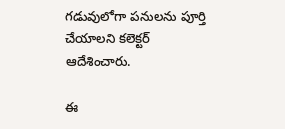గడువులోగా పనులను పూర్తి చేయాలని కలెక్టర్ ఆదేశించారు.

ఈ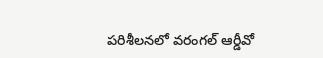పరిశీలనలో వరంగల్ ఆర్డీవో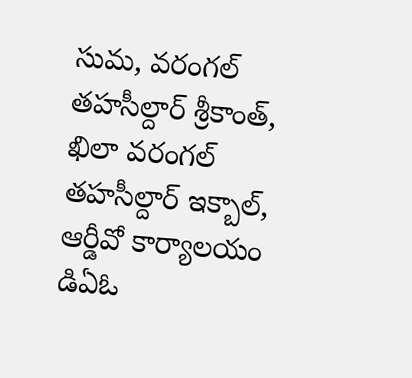సుమ, వరంగల్ తహసీల్దార్ శ్రీకాంత్, ఖిలా వరంగల్ తహసీల్దార్ ఇక్బాల్, ఆర్డీవో కార్యాలయం డిఏఓ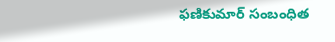ఫణికుమార్ సంబంధిత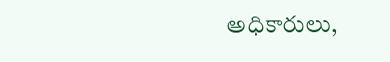అధికారులు,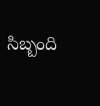సిబ్బంది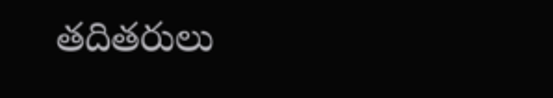తదితరులు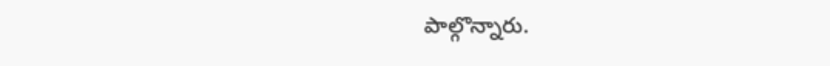పాల్గొన్నారు.